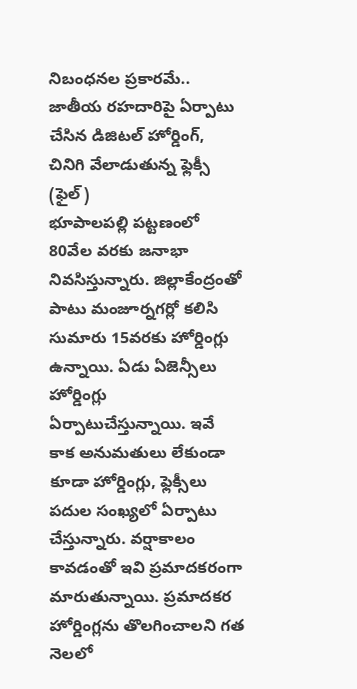నిబంధనల ప్రకారమే..
జాతీయ రహదారిపై ఏర్పాటు చేసిన డిజిటల్ హోర్డింగ్, చినిగి వేలాడుతున్న ఫ్లెక్సీ (ఫైల్)
భూపాలపల్లి పట్టణంలో 80వేల వరకు జనాభా నివసిస్తున్నారు. జిల్లాకేంద్రంతో పాటు మంజూర్నగర్లో కలిసి సుమారు 15వరకు హోర్డింగ్లు ఉన్నాయి. ఏడు ఏజెన్సీలు హోర్డింగ్లు ఏర్పాటుచేస్తున్నాయి. ఇవే కాక అనుమతులు లేకుండా కూడా హోర్డింగ్లు, ఫ్లెక్సీలు పదుల సంఖ్యలో ఏర్పాటు చేస్తున్నారు. వర్షాకాలం కావడంతో ఇవి ప్రమాదకరంగా మారుతున్నాయి. ప్రమాదకర హోర్డింగ్లను తొలగించాలని గత నెలలో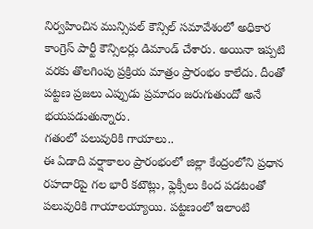నిర్వహించిన మున్సిపల్ కౌన్సిల్ సమావేశంలో అధికార కాంగ్రెస్ పార్టీ కౌన్సిలర్లు డిమాండ్ చేశారు. అయినా ఇప్పటి వరకు తొలగింపు ప్రక్రియ మాత్రం ప్రారంభం కాలేదు. దీంతో పట్టణ ప్రజలు ఎప్పుడు ప్రమాదం జరుగుతుందో అనే భయపడుతున్నారు.
గతంలో పలువురికి గాయాలు..
ఈ ఏడాది వర్షాకాలం ప్రారంభంలో జిల్లా కేంద్రంలోని ప్రధాన రహదారిపై గల భారీ కటౌట్లు, ఫ్లెక్సీలు కింద పడటంతో పలువురికి గాయాలయ్యాయి. పట్టణంలో ఇలాంటి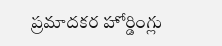ప్రమాదకర హోర్డింగ్లు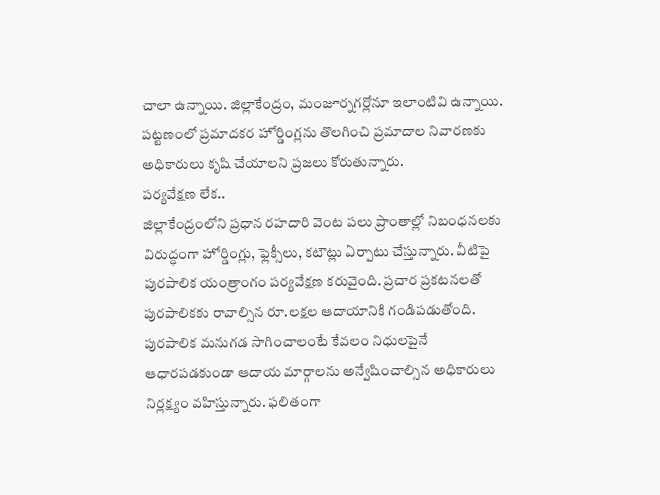చాలా ఉన్నాయి. జిల్లాకేంద్రం, మంజూర్నగర్లోనూ ఇలాంటివి ఉన్నాయి. పట్టణంలో ప్రమాదకర హోర్డింగ్లను తొలగించి ప్రమాదాల నివారణకు అధికారులు కృషి చేయాలని ప్రజలు కోరుతున్నారు.
పర్యవేక్షణ లేక..
జిల్లాకేంద్రంలోని ప్రధాన రహదారి వెంట పలు ప్రాంతాల్లో నిబంధనలకు విరుద్ధంగా హోర్డింగ్లు, ఫ్లెక్సీలు, కటౌట్లు ఏర్పాటు చేస్తున్నారు. వీటిపై పురపాలిక యంత్రాంగం పర్యవేక్షణ కరువైంది. ప్రచార ప్రకటనలతో పురపాలికకు రావాల్సిన రూ.లక్షల ఆదాయానికి గండిపడుతోంది. పురపాలిక మనుగడ సాగించాలంటే కేవలం నిధులపైనే ఆధారపడకుండా ఆదాయ మార్గాలను అన్వేషించాల్సిన అధికారులు నిర్లక్ష్యం వహిస్తున్నారు. ఫలితంగా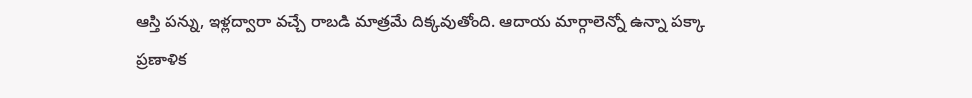ఆస్తి పన్ను, ఇళ్లద్వారా వచ్చే రాబడి మాత్రమే దిక్కవుతోంది. ఆదాయ మార్గాలెన్నో ఉన్నా పక్కా ప్రణాళిక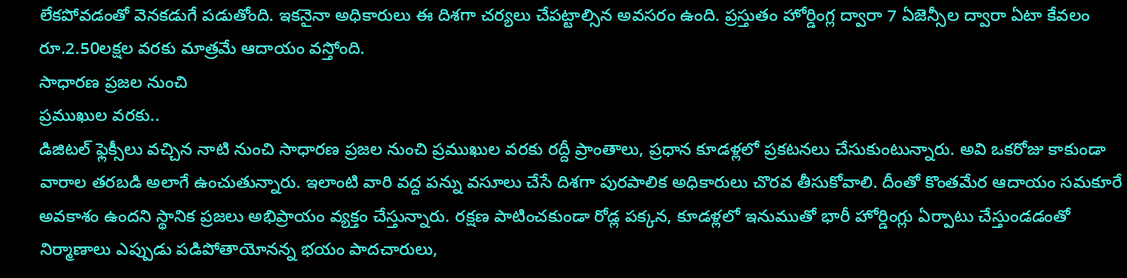లేకపోవడంతో వెనకడుగే పడుతోంది. ఇకనైనా అధికారులు ఈ దిశగా చర్యలు చేపట్టాల్సిన అవసరం ఉంది. ప్రస్తుతం హోర్డింగ్ల ద్వారా 7 ఏజెన్సీల ద్వారా ఏటా కేవలం రూ.2.50లక్షల వరకు మాత్రమే ఆదాయం వస్తోంది.
సాధారణ ప్రజల నుంచి
ప్రముఖుల వరకు..
డిజిటల్ ఫ్లెక్సీలు వచ్చిన నాటి నుంచి సాధారణ ప్రజల నుంచి ప్రముఖుల వరకు రద్దీ ప్రాంతాలు, ప్రధాన కూడళ్లలో ప్రకటనలు చేసుకుంటున్నారు. అవి ఒకరోజు కాకుండా వారాల తరబడి అలాగే ఉంచుతున్నారు. ఇలాంటి వారి వద్ద పన్ను వసూలు చేసే దిశగా పురపాలిక అధికారులు చొరవ తీసుకోవాలి. దీంతో కొంతమేర ఆదాయం సమకూరే అవకాశం ఉందని స్థానిక ప్రజలు అభిప్రాయం వ్యక్తం చేస్తున్నారు. రక్షణ పాటించకుండా రోడ్ల పక్కన, కూడళ్లలో ఇనుముతో భారీ హోర్డింగ్లు ఏర్పాటు చేస్తుండడంతో నిర్మాణాలు ఎప్పుడు పడిపోతాయోనన్న భయం పాదచారులు,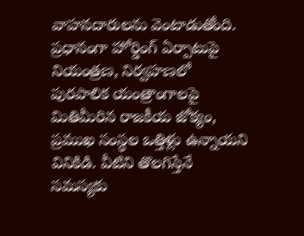వాహనదారులను వెంటాడుతోంది. ప్రధానంగా హోర్డింగ్ ఏర్పాటుపై నియంత్రణ, నిర్వహణలో పురపాలిక యంత్రాంగాలపై మితిమీరిన రాజకీయ జోక్యం, ప్రముఖ సంస్థల ఒత్తిళ్లు ఉన్నాయని వినికిడి. వీటిని తొలగిస్తేనే సమస్యకు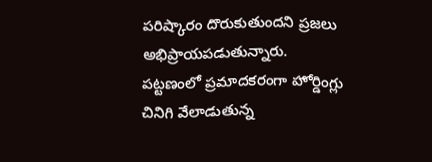పరిష్కారం దొరుకుతుందని ప్రజలు అభిప్రాయపడుతున్నారు.
పట్టణంలో ప్రమాదకరంగా హోర్డింగ్లు
చినిగి వేలాడుతున్న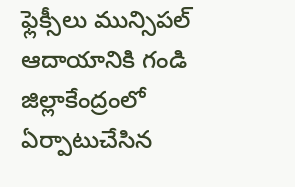ఫ్లెక్సీలు మున్సిపల్ ఆదాయానికి గండి
జిల్లాకేంద్రంలో ఏర్పాటుచేసిన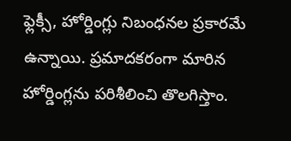ఫ్లెక్సీ, హోర్డింగ్లు నిబంధనల ప్రకారమే ఉన్నాయి. ప్రమాదకరంగా మారిన హోర్డింగ్లను పరిశీలించి తొలగిస్తాం.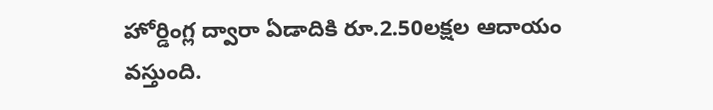హోర్డింగ్ల ద్వారా ఏడాదికి రూ.2.50లక్షల ఆదాయం వస్తుంది.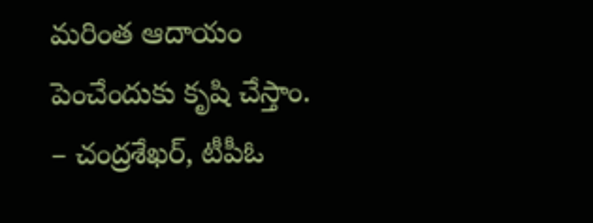మరింత ఆదాయం పెంచేందుకు కృషి చేస్తాం.
– చంద్రశేఖర్, టీపీఓ